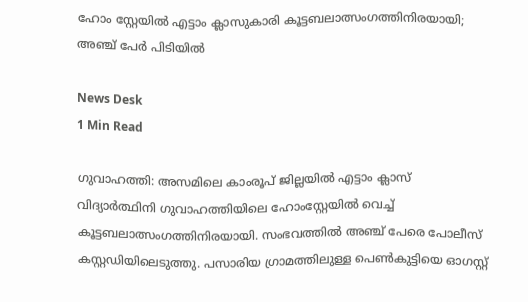ഹോം സ്റ്റേയില്‍ എട്ടാം ക്ലാസുകാരി കൂട്ടബലാത്സംഗത്തിനിരയായി; അഞ്ച് പേര്‍ പിടിയില്‍

News Desk
1 Min Read

ഗുവാഹത്തി: അസമിലെ കാംരൂപ് ജില്ലയില്‍ എട്ടാം ക്ലാസ് വിദ്യാര്‍ത്ഥിനി ഗുവാഹത്തിയിലെ ഹോംസ്റ്റേയില്‍ വെച്ച് കൂട്ടബലാത്സംഗത്തിനിരയായി. സംഭവത്തില്‍ അഞ്ച് പേരെ പോലീസ് കസ്റ്റഡിയിലെടുത്തു. പസാരിയ ഗ്രാമത്തിലുള്ള പെണ്‍കുട്ടിയെ ഓഗസ്റ്റ്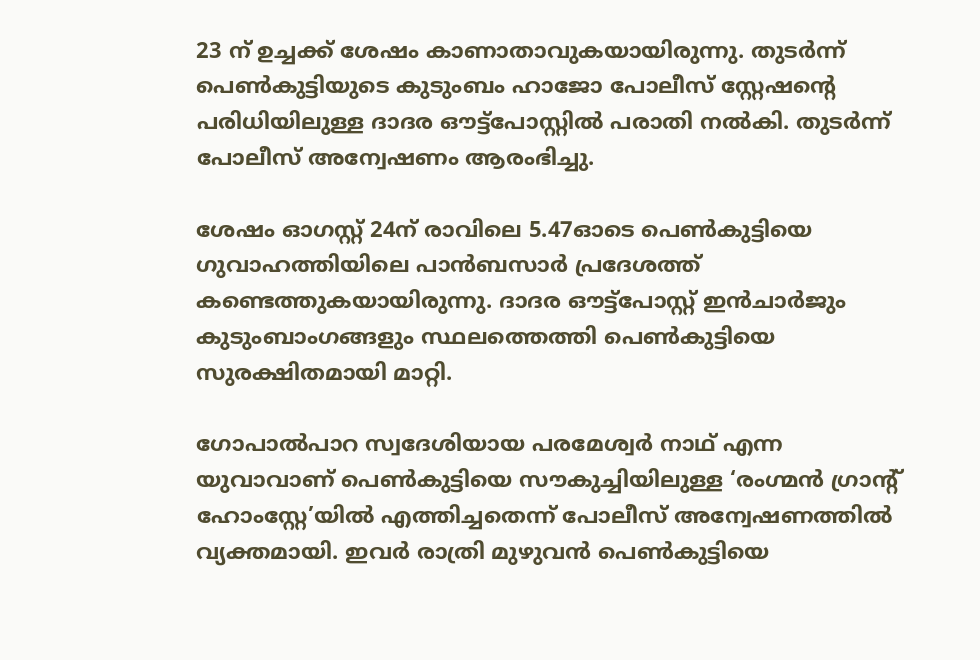23 ന് ഉച്ചക്ക് ശേഷം കാണാതാവുകയായിരുന്നു. തുടര്‍ന്ന് പെണ്‍കുട്ടിയുടെ കുടുംബം ഹാജോ പോലീസ് സ്റ്റേഷന്റെ പരിധിയിലുള്ള ദാദര ഔട്ട്‌പോസ്റ്റില്‍ പരാതി നല്‍കി. തുടര്‍ന്ന് പോലീസ് അന്വേഷണം ആരംഭിച്ചു.

ശേഷം ഓഗസ്റ്റ് 24ന് രാവിലെ 5.47ഓടെ പെണ്‍കുട്ടിയെ ഗുവാഹത്തിയിലെ പാന്‍ബസാര്‍ പ്രദേശത്ത് കണ്ടെത്തുകയായിരുന്നു. ദാദര ഔട്ട്‌പോസ്റ്റ് ഇന്‍ചാര്‍ജും കുടുംബാംഗങ്ങളും സ്ഥലത്തെത്തി പെണ്‍കുട്ടിയെ സുരക്ഷിതമായി മാറ്റി.

ഗോപാല്‍പാറ സ്വദേശിയായ പരമേശ്വര്‍ നാഥ് എന്ന യുവാവാണ് പെണ്‍കുട്ടിയെ സൗകുച്ചിയിലുള്ള ‘രംഗ്മന്‍ ഗ്രാന്റ് ഹോംസ്റ്റേ’യില്‍ എത്തിച്ചതെന്ന് പോലീസ് അന്വേഷണത്തില്‍ വ്യക്തമായി. ഇവര്‍ രാത്രി മുഴുവന്‍ പെണ്‍കുട്ടിയെ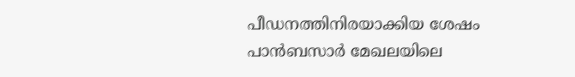പീഡനത്തിനിരയാക്കിയ ശേഷം പാന്‍ബസാര്‍ മേഖലയിലെ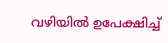വഴിയില്‍ ഉപേക്ഷിച്ച്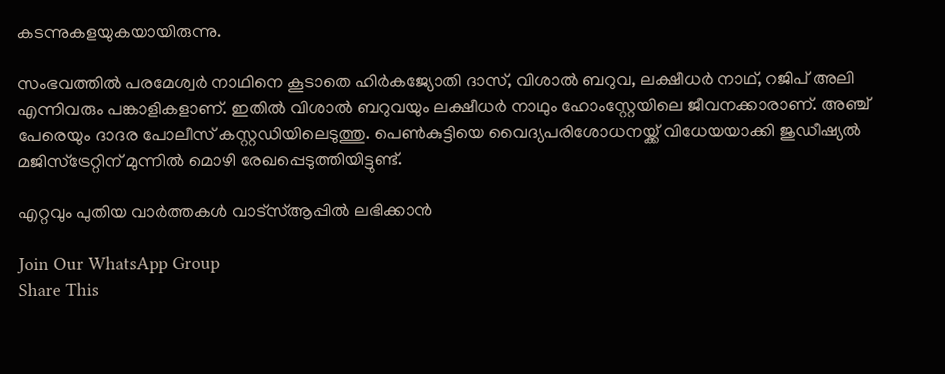കടന്നുകളയുകയായിരുന്നു.

സംഭവത്തില്‍ പരമേശ്വര്‍ നാഥിനെ കൂടാതെ ഹിര്‍കജ്യോതി ദാസ്, വിശാല്‍ ബറുവ, ലക്ഷീധര്‍ നാഥ്, റജിപ് അലി എന്നിവരും പങ്കാളികളാണ്. ഇതില്‍ വിശാല്‍ ബറുവയും ലക്ഷീധര്‍ നാഥും ഹോംസ്റ്റേയിലെ ജീവനക്കാരാണ്. അഞ്ച് പേരെയും ദാദര പോലീസ് കസ്റ്റഡിയിലെടുത്തു. പെണ്‍കുട്ടിയെ വൈദ്യപരിശോധനയ്ക്ക് വിധേയയാക്കി ജുഡീഷ്യല്‍ മജിസ്ട്രേറ്റിന് മുന്നില്‍ മൊഴി രേഖപ്പെടുത്തിയിട്ടുണ്ട്.

എറ്റവും പുതിയ വാർത്തകൾ വാട്സ്ആപ്പിൽ ലഭിക്കാൻ

Join Our WhatsApp Group
Share This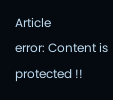Article
error: Content is protected !!